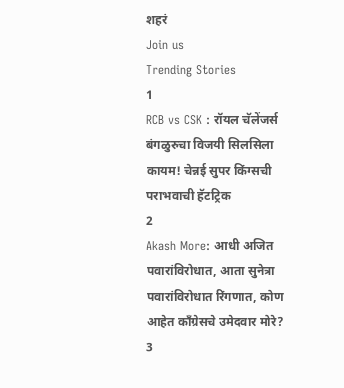शहरं
Join us
Trending Stories
1
RCB vs CSK : रॉयल चॅलेंजर्स बंगळुरुचा विजयी सिलसिला कायम! चेन्नई सुपर किंग्सची पराभवाची हॅटट्रिक
2
Akash More: आधी अजित पवारांविरोधात, आता सुनेत्रा पवारांविरोधात रिंगणात, कोण आहेत काँग्रेसचे उमेदवार मोरे?
3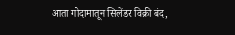आता गोदामातून सिलेंडर विक्री बंद,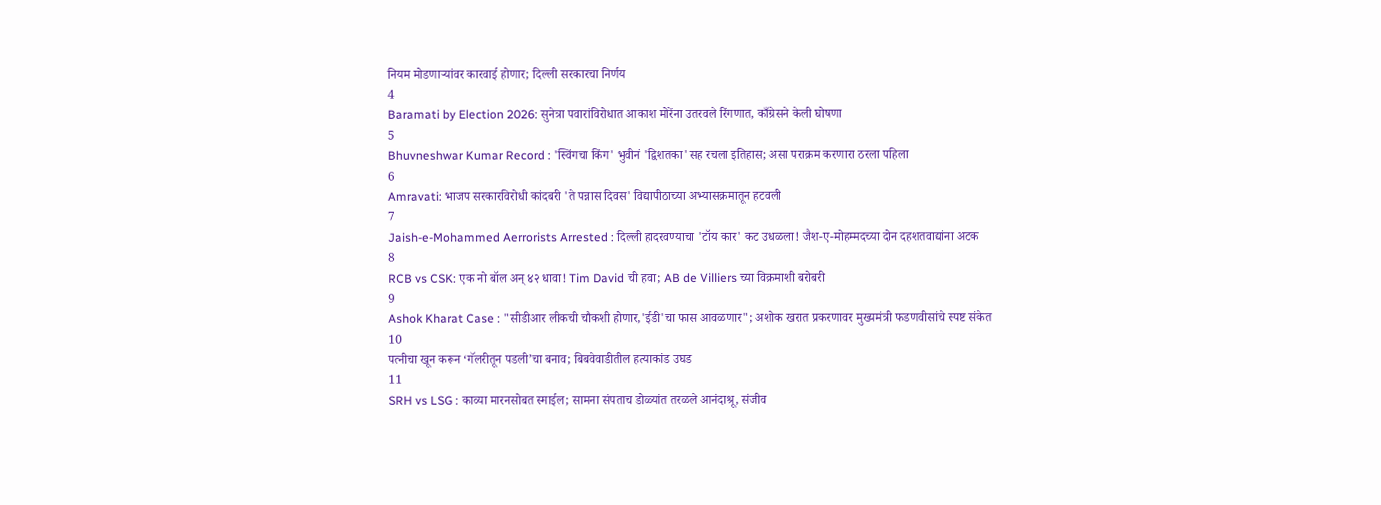नियम मोडणाऱ्यांवर कारवाई होणार; दिल्ली सरकारचा निर्णय
4
Baramati by Election 2026: सुनेत्रा पवारांविरोधात आकाश मोरेंना उतरवले रिंगणात, काँग्रेसने केली घोषणा
5
Bhuvneshwar Kumar Record : 'स्विंगचा किंग' भुवीनं 'द्विशतका'सह रचला इतिहास; असा पराक्रम करणारा ठरला पहिला
6
Amravati: भाजप सरकारविरोधी कांदबरी 'ते पन्नास दिवस' विद्यापीठाच्या अभ्यासक्रमातून हटवली
7
Jaish-e-Mohammed Aerrorists Arrested : दिल्ली हादरवण्याचा 'टॉय कार' कट उधळला! जैश-ए-मोहम्मदच्या दोन दहशतवाद्यांना अटक
8
RCB vs CSK: एक नो बॉल अन् ४२ धावा! Tim David ची हवा; AB de Villiers च्या विक्रमाशी बरोबरी
9
Ashok Kharat Case : "सीडीआर लीकची चौकशी होणार,'ईडी'चा फास आवळणार"; अशोक खरात प्रकरणावर मुख्यमंत्री फडणवीसांचे स्पष्ट संकेत
10
पत्नीचा खून करून ‘गॅलरीतून पडली’चा बनाव; बिबवेवाडीतील हत्याकांड उघड
11
SRH vs LSG : काव्या मारनसोबत स्माईल; सामना संपताच डोळ्यांत तरळले आनंदाश्रू, संजीव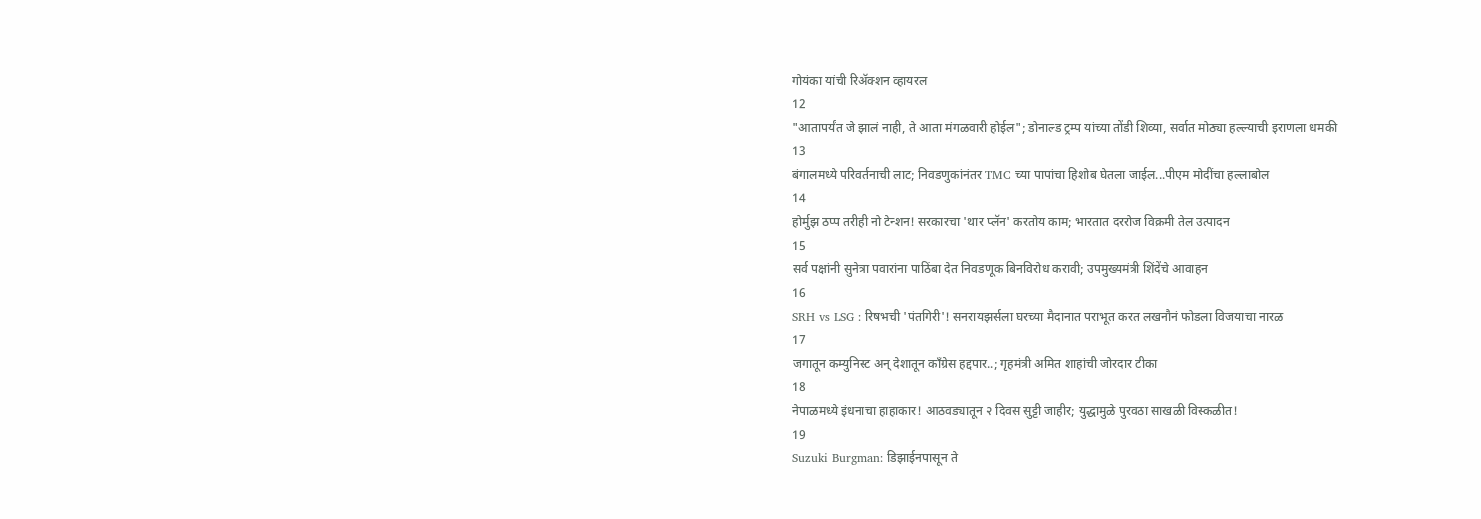गोयंका यांची रिॲक्शन व्हायरल
12
"आतापर्यंत जे झालं नाही, ते आता मंगळवारी होईल"; डोनाल्ड ट्रम्प यांच्या तोंडी शिव्या, सर्वात मोठ्या हल्ल्याची इराणला धमकी
13
बंगालमध्ये परिवर्तनाची लाट; निवडणुकांनंतर TMC च्या पापांचा हिशोब घेतला जाईल...पीएम मोदींचा हल्लाबोल
14
होर्मुझ ठप्प तरीही नो टेन्शन! सरकारचा 'थार प्लॅन' करतोय काम; भारतात दररोज विक्रमी तेल उत्पादन
15
सर्व पक्षांनी सुनेत्रा पवारांना पाठिंबा देत निवडणूक बिनविरोध करावी; उपमुख्यमंत्री शिंदेंचे आवाहन
16
SRH vs LSG : रिषभची 'पंतगिरी'! सनरायझर्सला घरच्या मैदानात पराभूत करत लखनौनं फोडला विजयाचा नारळ
17
जगातून कम्युनिस्ट अन् देशातून काँग्रेस हद्दपार..; गृहमंत्री अमित शाहांची जोरदार टीका
18
नेपाळमध्ये इंधनाचा हाहाकार! आठवड्यातून २ दिवस सुट्टी जाहीर; युद्धामुळे पुरवठा साखळी विस्कळीत!
19
Suzuki Burgman: डिझाईनपासून ते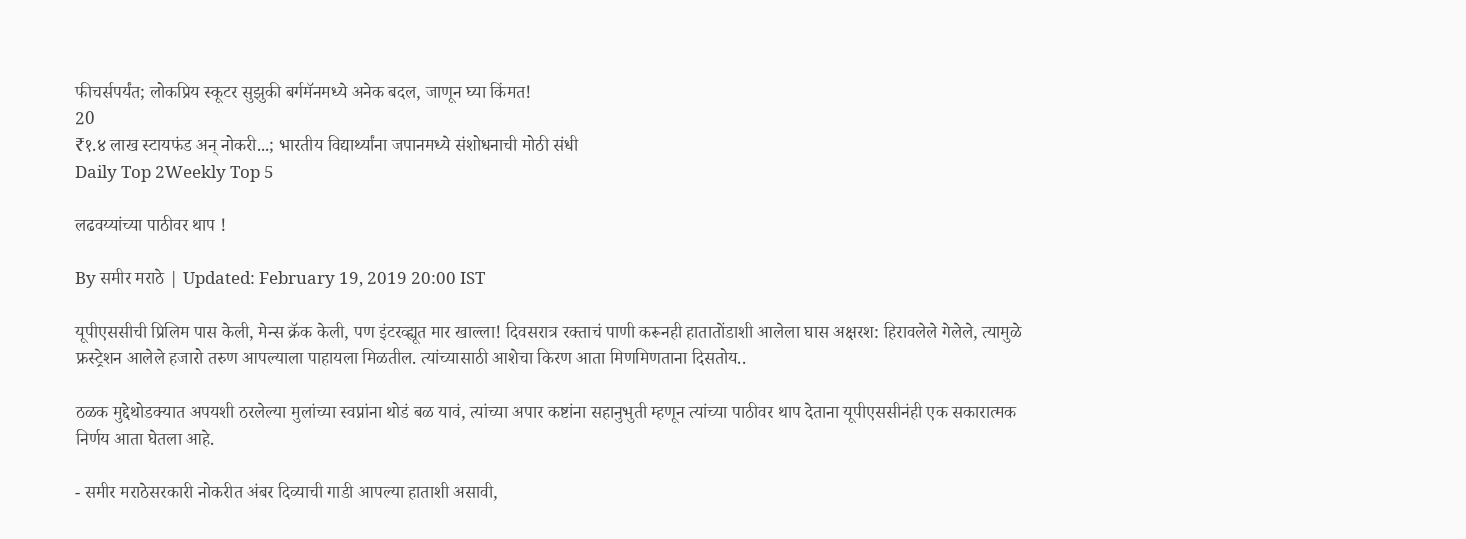फीचर्सपर्यंत; लोकप्रिय स्कूटर सुझुकी बर्गमॅनमध्ये अनेक बदल, जाणून घ्या किंमत!
20
₹१.४ लाख स्टायफंड अन् नोकरी...; भारतीय विद्यार्थ्यांना जपानमध्ये संशोधनाची मोठी संधी
Daily Top 2Weekly Top 5

लढवय्यांच्या पाठीवर थाप !

By समीर मराठे | Updated: February 19, 2019 20:00 IST

यूपीएससीची प्रिलिम पास केली, मेन्स क्रॅक केली, पण इंटरव्ह्यूत मार खाल्ला! दिवसरात्र रक्ताचं पाणी करूनही हातातोंडाशी आलेला घास अक्षरश: हिरावलेले गेलेले, त्यामुळे फ्रस्ट्रेशन आलेले हजारो तरुण आपल्याला पाहायला मिळतील. त्यांच्यासाठी आशेचा किरण आता मिणमिणताना दिसतोय..

ठळक मुद्देथोडक्यात अपयशी ठरलेल्या मुलांच्या स्वप्नांना थोडं बळ यावं, त्यांच्या अपार कष्टांना सहानुभुती म्हणून त्यांच्या पाठीवर थाप देताना यूपीएससीनंही एक सकारात्मक निर्णय आता घेतला आहे.

- समीर मराठेसरकारी नोकरीत अंबर दिव्याची गाडी आपल्या हाताशी असावी,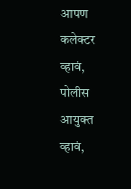आपण कलेक्टर व्हावं, पोलीस आयुक्त व्हावं,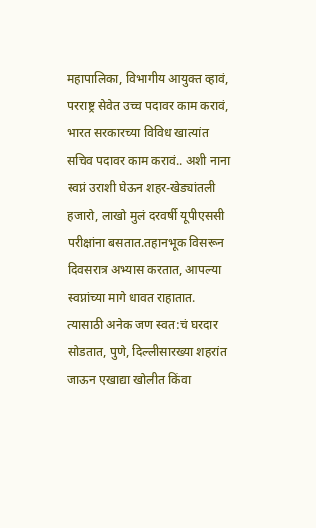महापालिका, विभागीय आयुक्त व्हावं, परराष्ट्र सेवेत उच्च पदावर काम करावं, भारत सरकारच्या विविध खात्यांत सचिव पदावर काम करावं.. अशी नाना स्वप्नं उराशी घेऊन शहर-खेड्यांतली हजारो, लाखो मुलं दरवर्षी यूपीएससी परीक्षांना बसतात.तहानभूक विसरून दिवसरात्र अभ्यास करतात, आपल्या स्वप्नांच्या मागे धावत राहातात. त्यासाठी अनेक जण स्वत:चं घरदार सोडतात, पुणे, दिल्लीसारख्या शहरांत जाऊन एखाद्या खोलीत किंवा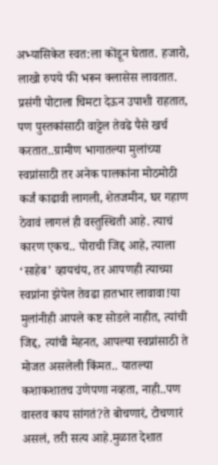अभ्यासिकेत स्वत:ला कोंडून घेतात. हजारो, लाखो रुपये फी भरून क्लासेस लावतात. प्रसंगी पोटाला चिमटा देऊन उपाशी राहतात, पण पुस्तकांसाठी वाट्टेल तेवढे पैसे खर्च करतात..ग्रामीण भागातल्या मुलांच्या स्वप्नांसाठी तर अनेक पालकांना मोठमोठी कर्जं काढावी लागली, शेतजमीन, घर गहाण ठेवावं लागलं ही वस्तुस्थिती आहे. त्याचं कारण एकच.. पोराची जिद्द आहे, त्याला ‘साहेब’ व्हायचंय, तर आपणही त्याच्या स्वप्नांना झेपेल तेवढा हातभार लावावा!या मुलांनीही आपले कष्ट सोडले नाहीत, त्यांची जिद्द, त्यांची मेहनत, आपल्या स्वप्नांसाठी ते मोजत असलेली किंमत.. यातल्या कशाकशातच उणेपणा नव्हता, नाही..पण वास्तव काय सांगतं?ते बोचणारं, टोचणारं असलं, तरी सत्य आहे.मुळात देशात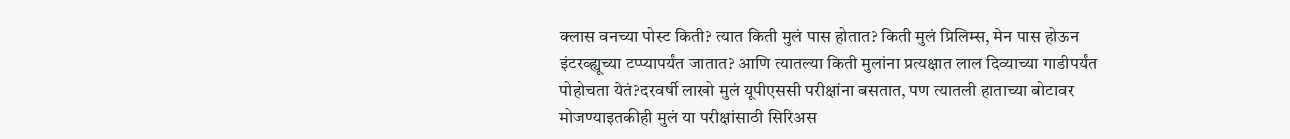क्लास वनच्या पोस्ट किती? त्यात किती मुलं पास होतात? किती मुलं प्रिलिम्स, मेन पास होऊन इंटरव्ह्यूच्या टप्प्यापर्यंत जातात? आणि त्यातल्या किती मुलांना प्रत्यक्षात लाल दिव्याच्या गाडीपर्यंत पोहोचता येतं?दरवर्षी लाखो मुलं यूपीएससी परीक्षांना बसतात, पण त्यातली हाताच्या बोटावर मोजण्याइतकीही मुलं या परीक्षांसाठी सिरिअस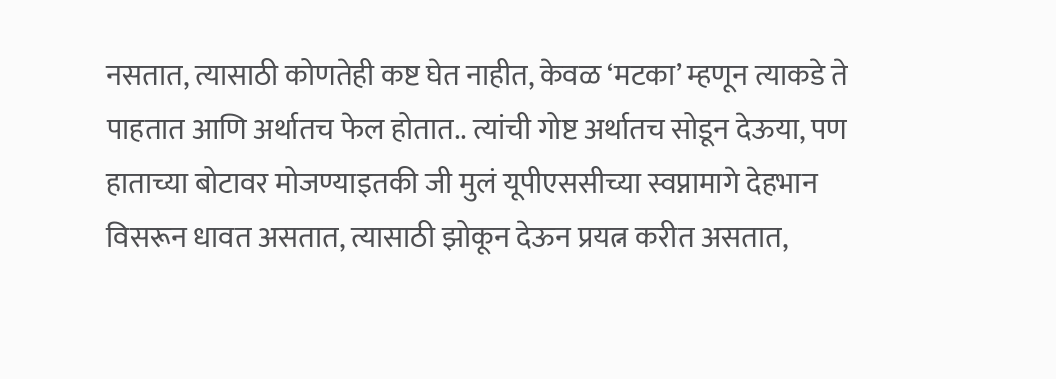नसतात, त्यासाठी कोणतेही कष्ट घेत नाहीत, केवळ ‘मटका’ म्हणून त्याकडे ते पाहतात आणि अर्थातच फेल होतात.. त्यांची गोष्ट अर्थातच सोडून देऊया, पण हाताच्या बोटावर मोजण्याइतकी जी मुलं यूपीएससीच्या स्वप्नामागे देहभान विसरून धावत असतात, त्यासाठी झोकून देऊन प्रयत्न करीत असतात,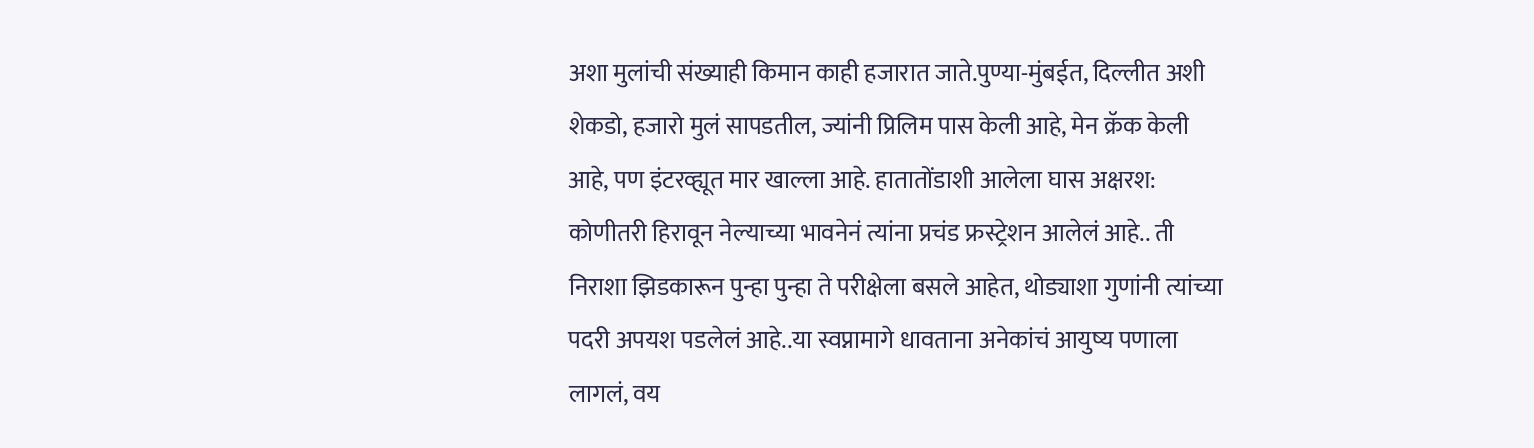अशा मुलांची संख्याही किमान काही हजारात जाते.पुण्या-मुंबईत, दिल्लीत अशी शेकडो, हजारो मुलं सापडतील, ज्यांनी प्रिलिम पास केली आहे, मेन क्रॅक केली आहे, पण इंटरव्ह्यूत मार खाल्ला आहे. हातातोंडाशी आलेला घास अक्षरश: कोणीतरी हिरावून नेल्याच्या भावनेनं त्यांना प्रचंड फ्रस्ट्रेशन आलेलं आहे.. ती निराशा झिडकारून पुन्हा पुन्हा ते परीक्षेला बसले आहेत, थोड्याशा गुणांनी त्यांच्या पदरी अपयश पडलेलं आहे..या स्वप्नामागे धावताना अनेकांचं आयुष्य पणाला लागलं, वय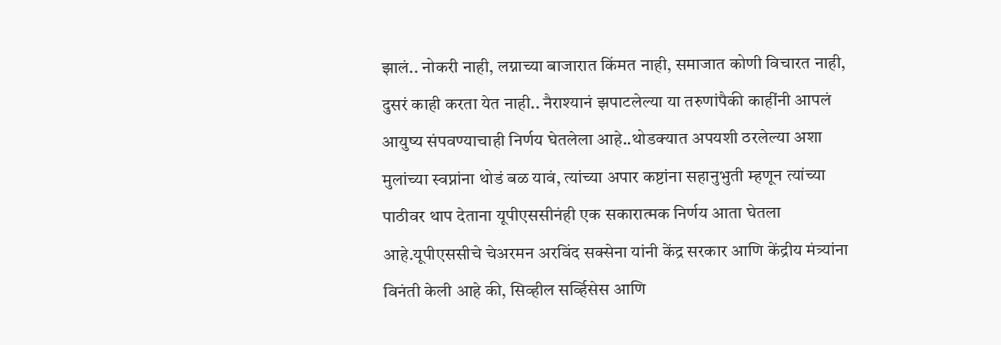झालं.. नोकरी नाही, लग्नाच्या बाजारात किंमत नाही, समाजात कोणी विचारत नाही, दुसरं काही करता येत नाही.. नैराश्यानं झपाटलेल्या या तरुणांपैकी काहींनी आपलं आयुष्य संपवण्याचाही निर्णय घेतलेला आहे..थोडक्यात अपयशी ठरलेल्या अशा मुलांच्या स्वप्नांना थोडं बळ यावं, त्यांच्या अपार कष्टांना सहानुभुती म्हणून त्यांच्या पाठीवर थाप देताना यूपीएससीनंही एक सकारात्मक निर्णय आता घेतला आहे.यूपीएससीचे चेअरमन अरविंद सक्सेना यांनी केंद्र सरकार आणि केंद्रीय मंत्र्यांना विनंती केली आहे की, सिव्हील सर्व्हिसेस आणि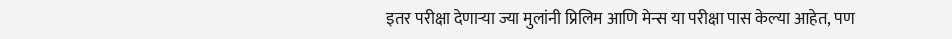इतर परीक्षा देणाऱ्या ज्या मुलांनी प्रिलिम आणि मेन्स या परीक्षा पास केल्या आहेत, पण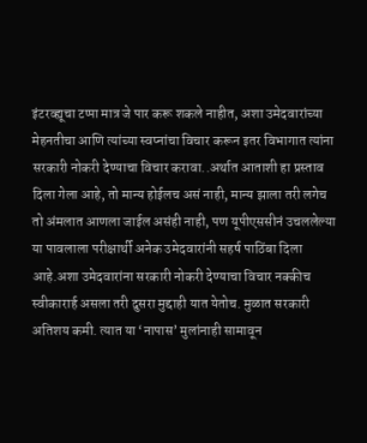इंटरव्ह्यूचा टप्पा मात्र जे पार करू शकले नाहीत, अशा उमेदवारांच्या मेहनतीचा आणि त्यांच्या स्वप्नांचा विचार करून इतर विभागात त्यांना सरकारी नोकरी देण्याचा विचार करावा..अर्थात आताशी हा प्रस्ताव दिला गेला आहे, तो मान्य होईलच असं नाही, मान्य झाला तरी लगेच तो अंमलात आणला जाईल असंही नाही, पण यूपीएससीनं उचललेल्या या पावलाला परीक्षार्थी अनेक उमेदवारांनी सहर्ष पाठिंबा दिला आहे.अशा उमेदवारांना सरकारी नोकरी देण्याचा विचार नक्कीच स्वीकारार्ह असला तरी दुसरा मुद्दाही यात येतोच. मुळात सरकारी अतिशय कमी. त्यात या ‘नापास’ मुलांनाही सामावून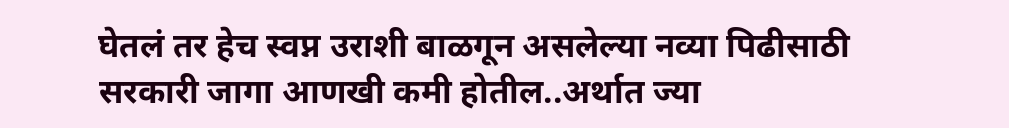घेतलं तर हेच स्वप्न उराशी बाळगून असलेल्या नव्या पिढीसाठी सरकारी जागा आणखी कमी होतील..अर्थात ज्या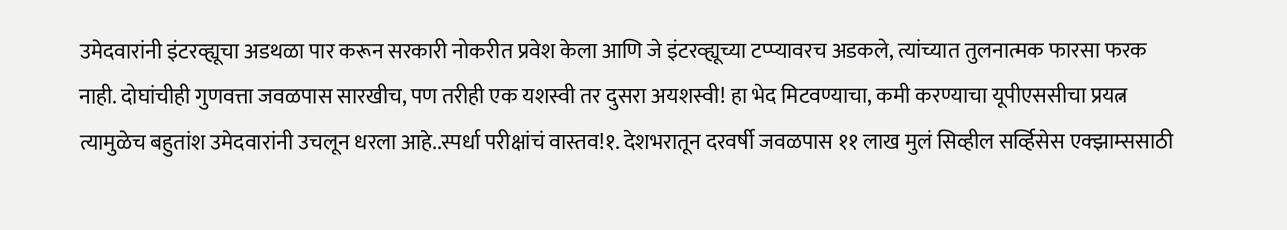उमेदवारांनी इंटरव्ह्यूचा अडथळा पार करून सरकारी नोकरीत प्रवेश केला आणि जे इंटरव्ह्यूच्या टप्प्यावरच अडकले, त्यांच्यात तुलनात्मक फारसा फरक नाही. दोघांचीही गुणवत्ता जवळपास सारखीच, पण तरीही एक यशस्वी तर दुसरा अयशस्वी! हा भेद मिटवण्याचा, कमी करण्याचा यूपीएससीचा प्रयत्न त्यामुळेच बहुतांश उमेदवारांनी उचलून धरला आहे..स्पर्धा परीक्षांचं वास्तव!१. देशभरातून दरवर्षी जवळपास ११ लाख मुलं सिव्हील सर्व्हिसेस एक्झाम्ससाठी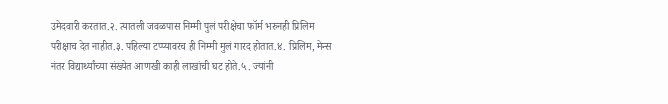उमेदवारी करतात.२. त्यातली जवळपास निम्मी पुलं परीक्षेचा फॉर्म भरुनही प्रिलिम परीक्षाच देत नाहीत.३. पहिल्या टप्प्यावरच ही निम्मी मुलं गारद होतात.४. प्रिलिम, मेन्स नंतर विद्यार्थ्यांच्या संख्येत आणखी काही लाखांची घट होते.५. ज्यांनी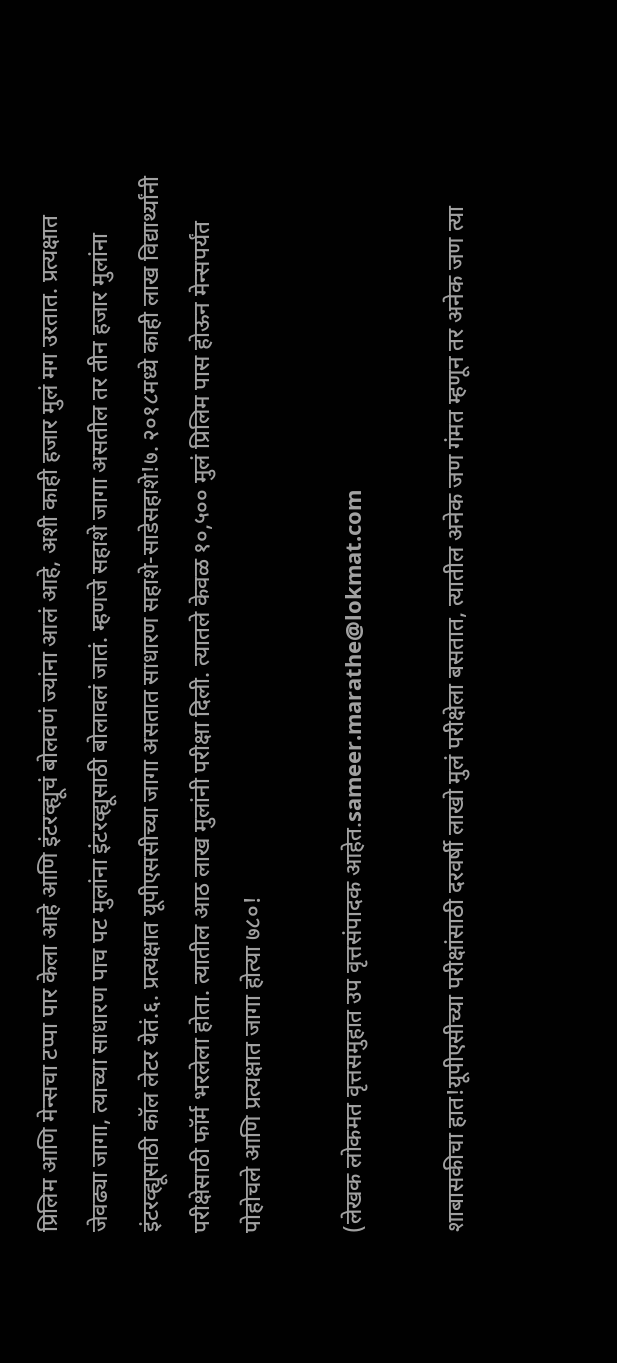प्रिलिम आणि मेन्सचा टप्पा पार केला आहे आणि इंटरव्ह्यूचं बोलवणं ज्यांना आलं आहे, अशी काही हजार मुलं मग उरतात. प्रत्यक्षात जेवढ्या जागा, त्याच्या साधारण पाच पट मुलांना इंटरव्ह्यूसाठी बोलावलं जातं. म्हणजे सहाशे जागा असतील तर तीन हजार मुलांना इंटरव्ह्यूसाठी कॉल लेटर येतं.६. प्रत्यक्षात यूपीएससीच्या जागा असतात साधारण सहाशे-साडेसहाशे!७. २०१८मध्ये काही लाख विद्यार्थ्यांनी परीक्षेसाठी फॉर्म भरलेला होता. त्यातील आठ लाख मुलांनी परीक्षा दिली. त्यातले केवळ १०,५०० मुलं प्रिलिम पास होऊन मेन्सपर्यंत पोहोचले आणि प्रत्यक्षात जागा होत्या ७८०!

(लेखक लोकमत वृत्तसमुहात उप वृत्तसंपादक आहेत.sameer.marathe@lokmat.com

शाबासकीचा हात!यूपीएसीच्या परीक्षांसाठी दरवर्षी लाखो मुलं परीक्षेला बसतात, त्यातील अनेक जण गंमत म्हणून तर अनेक जण त्या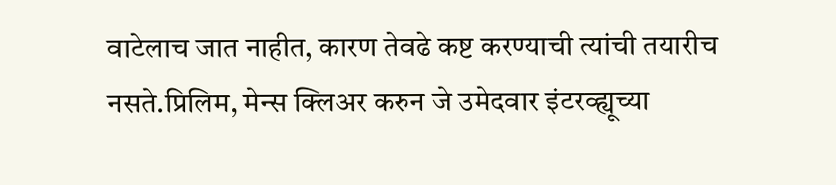वाटेलाच जात नाहीत, कारण तेवढे कष्ट करण्याची त्यांची तयारीच नसते.प्रिलिम, मेन्स क्लिअर करुन जे उमेदवार इंटरव्ह्यूच्या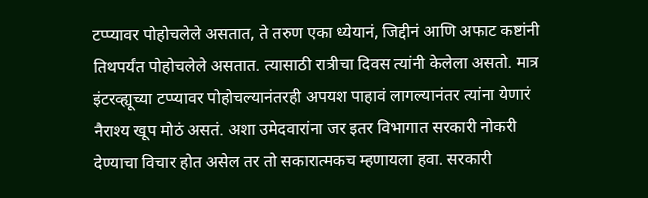टप्प्यावर पोहोचलेले असतात, ते तरुण एका ध्येयानं, जिद्दीनं आणि अफाट कष्टांनी तिथपर्यंत पोहोचलेले असतात. त्यासाठी रात्रीचा दिवस त्यांनी केलेला असतो. मात्र इंटरव्ह्यूच्या टप्प्यावर पोहोचल्यानंतरही अपयश पाहावं लागल्यानंतर त्यांना येणारं नैराश्य खूप मोठं असतं. अशा उमेदवारांना जर इतर विभागात सरकारी नोकरी देण्याचा विचार होत असेल तर तो सकारात्मकच म्हणायला हवा. सरकारी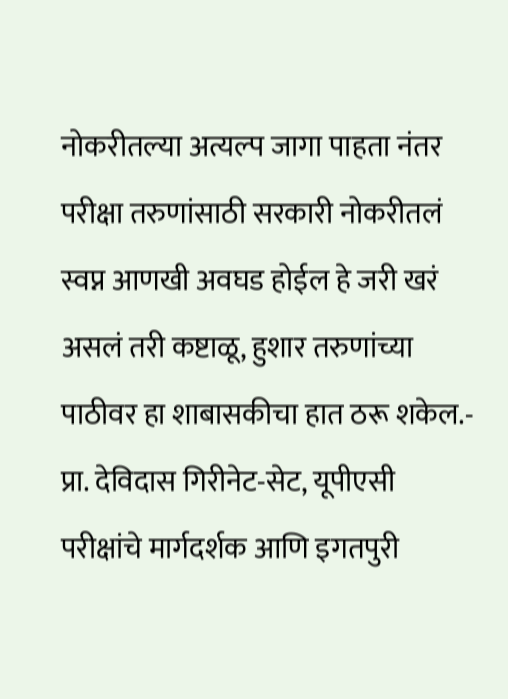नोकरीतल्या अत्यल्प जागा पाहता नंतर परीक्षा तरुणांसाठी सरकारी नोकरीतलं स्वप्न आणखी अवघड होईल हे जरी खरं असलं तरी कष्टाळू, हुशार तरुणांच्या पाठीवर हा शाबासकीचा हात ठरू शकेल.- प्रा. देविदास गिरीनेट-सेट, यूपीएसी परीक्षांचे मार्गदर्शक आणि इगतपुरी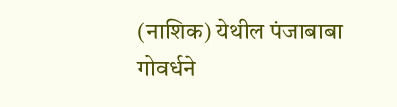(नाशिक) येथील पंजाबाबा गोवर्धने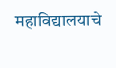महाविद्यालयाचे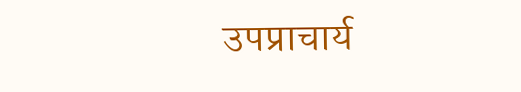उपप्राचार्य